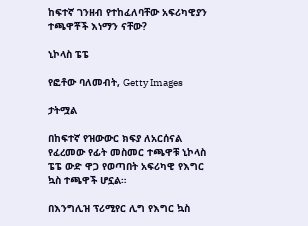ከፍተኛ ገንዘብ የተከፈለባቸው አፍሪካዊያን ተጫዋቾች እነማን ናቸው?

ኒኮላስ ፔፔ

የፎቶው ባለመብት, Getty Images

ታትሟል

በከፍተኛ የዝውውር ክፍያ ለአርሰናል የፈረመው የፊት መስመር ተጫዋቹ ኒኮላስ ፔፔ ውድ ዋጋ የወጣበት አፍሪካዊ የእግር ኳስ ተጫዋች ሆኗል።

በእንግሊዝ ፕሪሚየር ሊግ የእግር ኳስ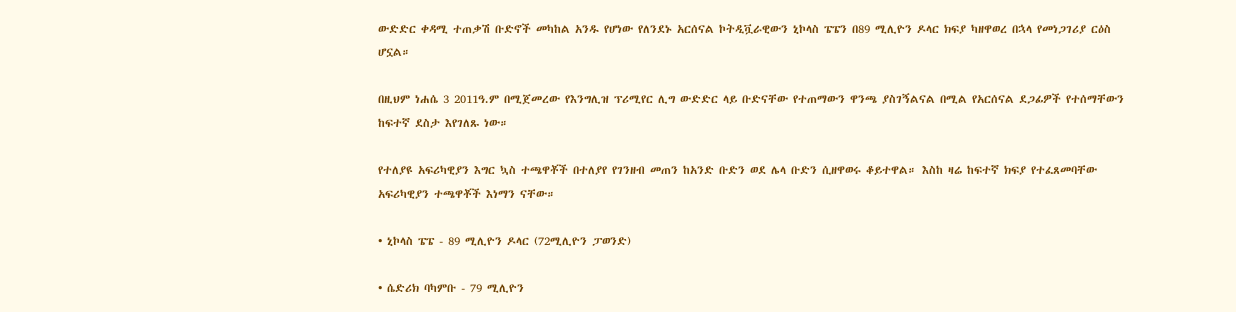ውድድር ቀዳሚ ተጠቃሽ ቡድኖች መካከል አንዱ የሆነው የለንደኑ አርሰናል ኮትዲቯራዊውን ኒኮላስ ፔፔን በ89 ሚሊዮን ዶላር ክፍያ ካዘዋወረ በኋላ የመነጋገሪያ ርዕስ ሆኗል።

በዚህም ነሐሴ 3 2011ዓ.ም በሚጀመረው የእንግሊዝ ፕሪሚየር ሊግ ውድድር ላይ ቡድናቸው የተጠማውን ዋንጫ ያስገኝልናል በሚል የአርሰናል ደጋፊዎች የተሰማቸውን ከፍተኛ ደስታ እየገለጹ ነው።

የተለያዩ አፍሪካዊያን እግር ኳስ ተጫዋቾች በተለያየ የገንዘብ መጠን ከአንድ ቡድን ወደ ሌላ ቡድን ሲዘዋወሩ ቆይተዋል። እስከ ዛሬ ከፍተኛ ክፍያ የተፈጸመባቸው አፍሪካዊያን ተጫዋቾች እነማን ናቸው።

• ኒኮላስ ፔፔ - 89 ሚሊዮን ዶላር (72ሚሊዮን ፓወንድ)

• ሴድሪክ ባካምቡ - 79 ሚሊዮን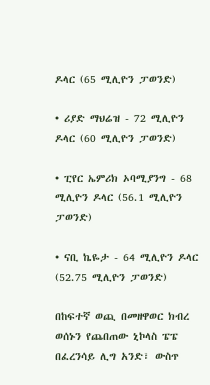ዶላር (65 ሚሊዮን ፓወንድ)

• ሪያድ ማህሬዝ - 72 ሚሊዮን ዶላር (60 ሚሊዮን ፓወንድ)

• ፒየር ኤምሪክ ኦባሚያንግ - 68 ሚሊዮን ዶላር (56.1 ሚሊዮን ፓወንድ)

• ናቢ ኬዬታ - 64 ሚሊዮን ዶላር (52.75 ሚሊዮን ፓወንድ)

በከፍተኛ ወጪ በመዘዋወር ክብረ ወሰኑን የጨበጠው ኒኮላስ ፔፔ በፈረንሳይ ሊግ አንድ፣ ውስጥ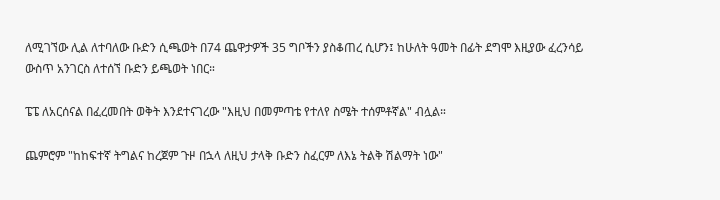ለሚገኘው ሊል ለተባለው ቡድን ሲጫወት በ74 ጨዋታዎች 35 ግቦችን ያስቆጠረ ሲሆን፤ ከሁለት ዓመት በፊት ደግሞ እዚያው ፈረንሳይ ውስጥ አንገርስ ለተሰኘ ቡድን ይጫወት ነበር።

ፔፔ ለአርሰናል በፈረመበት ወቅት እንደተናገረው "እዚህ በመምጣቴ የተለየ ስሜት ተሰምቶኛል" ብሏል።

ጨምሮም "ከከፍተኛ ትግልና ከረጀም ጉዞ በኋላ ለዚህ ታላቅ ቡድን ስፈርም ለእኔ ትልቅ ሽልማት ነው"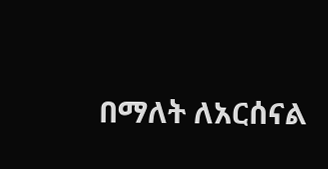በማለት ለአርሰናል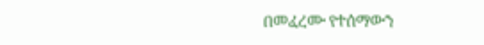በመፈረሙ የተሰማውን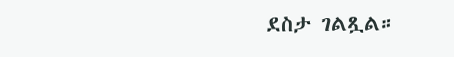ደስታ ገልጿል።